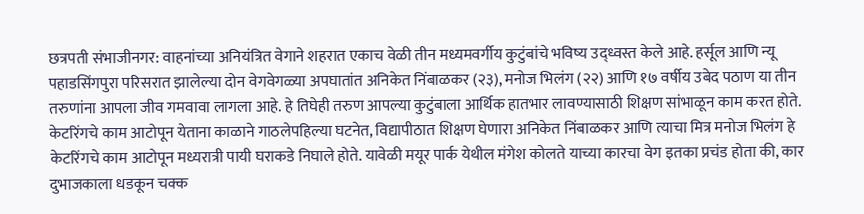छत्रपती संभाजीनगर: वाहनांच्या अनियंत्रित वेगाने शहरात एकाच वेळी तीन मध्यमवर्गीय कुटुंबांचे भविष्य उद्ध्वस्त केले आहे. हर्सूल आणि न्यू पहाडसिंगपुरा परिसरात झालेल्या दोन वेगवेगळ्या अपघातांत अनिकेत निंबाळकर (२३), मनोज भिलंग (२२) आणि १७ वर्षीय उबेद पठाण या तीन तरुणांना आपला जीव गमवावा लागला आहे. हे तिघेही तरुण आपल्या कुटुंबाला आर्थिक हातभार लावण्यासाठी शिक्षण सांभाळून काम करत होते.
केटरिंगचे काम आटोपून येताना काळाने गाठलेपहिल्या घटनेत, विद्यापीठात शिक्षण घेणारा अनिकेत निंबाळकर आणि त्याचा मित्र मनोज भिलंग हे केटरिंगचे काम आटोपून मध्यरात्री पायी घराकडे निघाले होते. यावेळी मयूर पार्क येथील मंगेश कोलते याच्या कारचा वेग इतका प्रचंड होता की, कार दुभाजकाला धडकून चक्क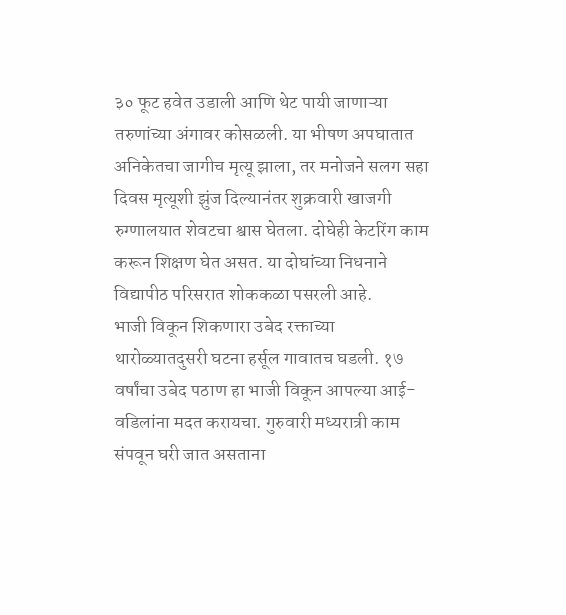३० फूट हवेत उडाली आणि थेट पायी जाणाऱ्या तरुणांच्या अंगावर कोसळली. या भीषण अपघातात अनिकेतचा जागीच मृत्यू झाला, तर मनोजने सलग सहा दिवस मृत्यूशी झुंज दिल्यानंतर शुक्रवारी खाजगी रुग्णालयात शेवटचा श्वास घेतला. दोघेही केटरिंग काम करून शिक्षण घेत असत. या दोघांच्या निधनाने विद्यापीठ परिसरात शोककळा पसरली आहे.
भाजी विकून शिकणारा उबेद रक्ताच्या थारोळ्यातदुसरी घटना हर्सूल गावातच घडली. १७ वर्षांचा उबेद पठाण हा भाजी विकून आपल्या आई-वडिलांना मदत करायचा. गुरुवारी मध्यरात्री काम संपवून घरी जात असताना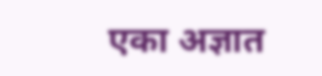एका अज्ञात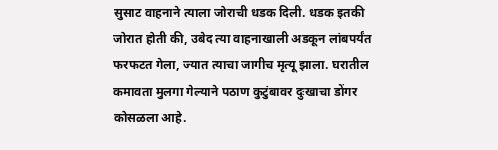सुसाट वाहनाने त्याला जोराची धडक दिली. धडक इतकी जोरात होती की, उबेद त्या वाहनाखाली अडकून लांबपर्यंत फरफटत गेला, ज्यात त्याचा जागीच मृत्यू झाला. घरातील कमावता मुलगा गेल्याने पठाण कुटुंबावर दुःखाचा डोंगर कोसळला आहे.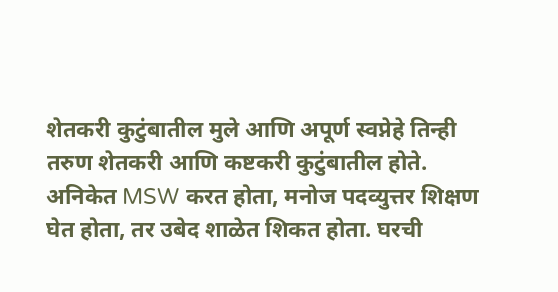शेतकरी कुटुंबातील मुले आणि अपूर्ण स्वप्नेहे तिन्ही तरुण शेतकरी आणि कष्टकरी कुटुंबातील होते. अनिकेत MSW करत होता, मनोज पदव्युत्तर शिक्षण घेत होता, तर उबेद शाळेत शिकत होता. घरची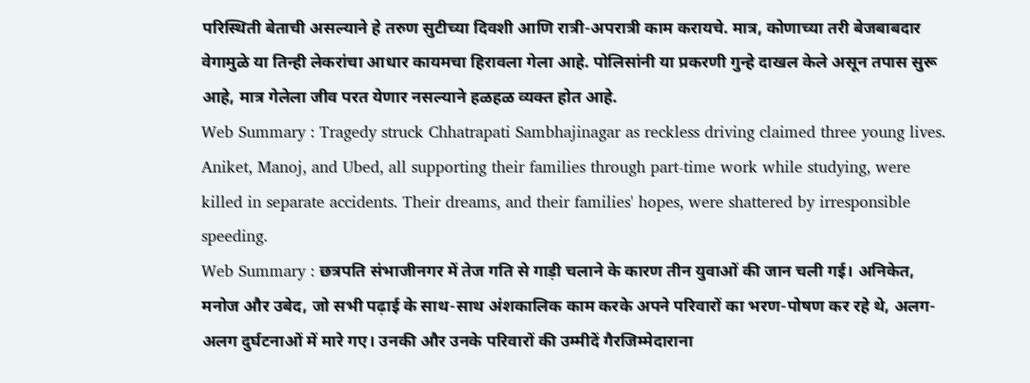परिस्थिती बेताची असल्याने हे तरुण सुटीच्या दिवशी आणि रात्री-अपरात्री काम करायचे. मात्र, कोणाच्या तरी बेजबाबदार वेगामुळे या तिन्ही लेकरांचा आधार कायमचा हिरावला गेला आहे. पोलिसांनी या प्रकरणी गुन्हे दाखल केले असून तपास सुरू आहे, मात्र गेलेला जीव परत येणार नसल्याने हळहळ व्यक्त होत आहे.
Web Summary : Tragedy struck Chhatrapati Sambhajinagar as reckless driving claimed three young lives. Aniket, Manoj, and Ubed, all supporting their families through part-time work while studying, were killed in separate accidents. Their dreams, and their families' hopes, were shattered by irresponsible speeding.
Web Summary : छत्रपति संभाजीनगर में तेज गति से गाड़ी चलाने के कारण तीन युवाओं की जान चली गई। अनिकेत, मनोज और उबेद, जो सभी पढ़ाई के साथ-साथ अंशकालिक काम करके अपने परिवारों का भरण-पोषण कर रहे थे, अलग-अलग दुर्घटनाओं में मारे गए। उनकी और उनके परिवारों की उम्मीदें गैरजिम्मेदाराना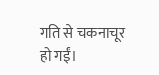गति से चकनाचूर हो गईं।